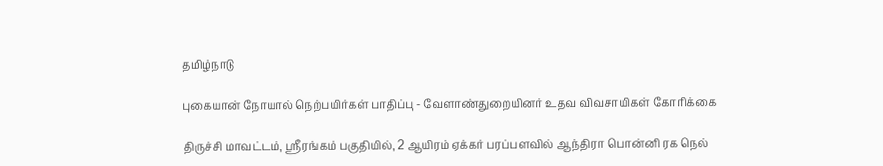தமிழ்நாடு

புகையான் நோயால் நெற்பயிர்கள் பாதிப்பு - வேளாண்துறையினர் உதவ விவசாயிகள் கோரிக்கை

திருச்சி மாவட்டம், ஸ்ரீரங்கம் பகுதியில், 2 ஆயிரம் ஏக்கர் பரப்பளவில் ஆந்திரா பொன்னி ரக நெல்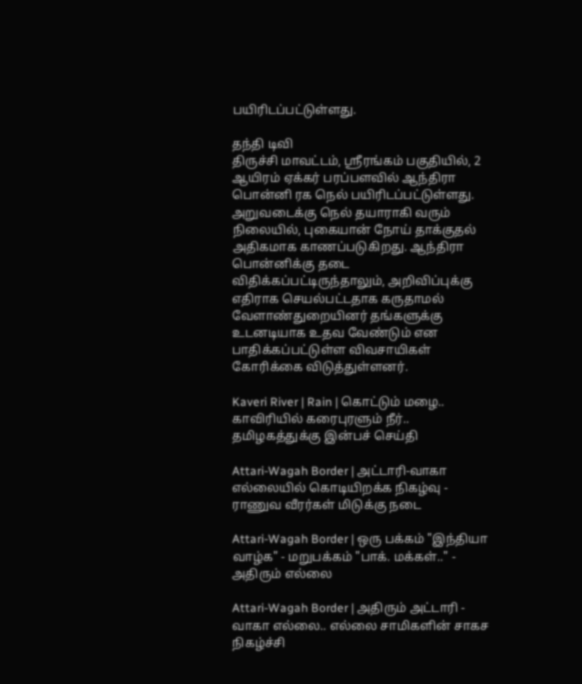பயிரிடப்பட்டுள்ளது.

தந்தி டிவி
திருச்சி மாவட்டம், ஸ்ரீரங்கம் பகுதியில், 2 ஆயிரம் ஏக்கர் பரப்பளவில் ஆந்திரா பொன்னி ரக நெல் பயிரிடப்பட்டுள்ளது. அறுவடைக்கு நெல் தயாராகி வரும் நிலையில், புகையான் நோய் தாக்குதல் அதிகமாக காணப்படுகிறது. ஆந்திரா பொன்னிக்கு தடை விதிக்கப்பட்டிருந்தாலும், அறிவிப்புக்கு எதிராக செயல்பட்டதாக கருதாமல் வேளாண்துறையினர் தங்களுக்கு உடனடியாக உதவ வேண்டும் என பாதிக்கப்பட்டுள்ள விவசாயிகள் கோரிக்கை விடுத்துள்ளனர்.

Kaveri River | Rain | கொட்டும் மழை.. காவிரியில் கரைபுரளும் நீர்.. தமிழகத்துக்கு இன்பச் செய்தி

Attari-Wagah Border | அட்டாரி-வாகா எல்லையில் கொடியிறக்க நிகழ்வு - ராணுவ வீரர்கள் மிடுக்கு நடை

Attari-Wagah Border | ஒரு பக்கம் "இந்தியா வாழ்க" - மறுபக்கம் "பாக். மக்கள்.." - அதிரும் எல்லை

Attari-Wagah Border | அதிரும் அட்டாரி - வாகா எல்லை.. எல்லை சாமிகளின் சாகச நிகழ்ச்சி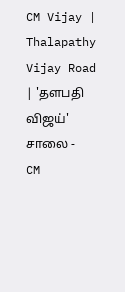CM Vijay | Thalapathy Vijay Road | 'தளபதி விஜய்' சாலை - CM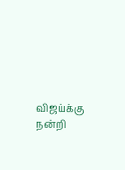விஜய்க்கு நன்றி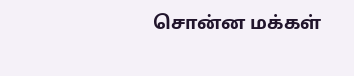சொன்ன மக்கள்